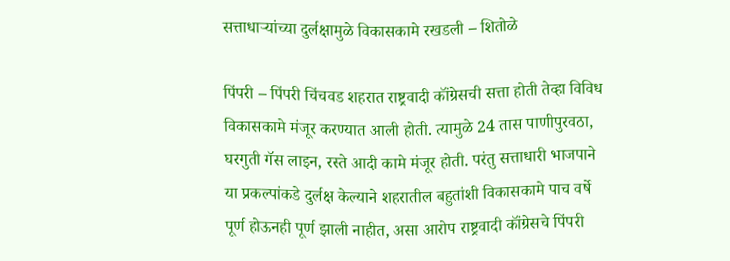सत्ताधाऱ्यांच्या दुर्लक्षामुळे विकासकामे रखडली – शितोळे

पिंपरी – पिंपरी चिंचवड शहरात राष्ट्रवादी कॉंग्रेसची सत्ता होती तेव्हा विविध विकासकामे मंजूर करण्यात आली होती. त्यामुळे 24 तास पाणीपुरवठा, घरगुती गॅस लाइन, रस्ते आदी कामे मंजूर होती. परंतु सत्ताधारी भाजपाने या प्रकल्पांकडे दुर्लक्ष केल्याने शहरातील बहुतांशी विकासकामे पाच वर्षे पूर्ण होऊनही पूर्ण झाली नाहीत, असा आरोप राष्ट्रवादी कॉंग्रेसचे पिंपरी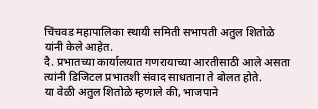चिंचवड महापालिका स्थायी समिती सभापती अतुल शितोळे यांनी केले आहेत.
दै. प्रभातच्या कार्यालयात गणरायाच्या आरतीसाठी आले असता त्यांनी डिजिटल प्रभातशी संवाद साधताना ते बोलत होते.
या वेळी अतुल शितोळे म्हणाले की, भाजपाने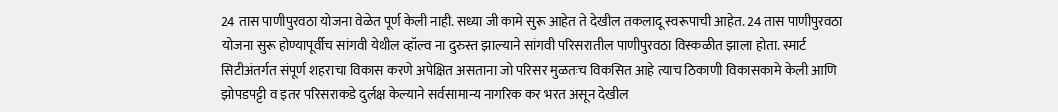24 तास पाणीपुरवठा योजना वेळेत पूर्ण केली नाही. सध्या जी कामे सुरू आहेत ते देखील तकलादू स्वरूपाची आहेत. 24 तास पाणीपुरवठा योजना सुरू होण्यापूर्वीच सांगवी येथील व्हॉल्व ना दुरुस्त झाल्याने सांगवी परिसरातील पाणीपुरवठा विस्कळीत झाला होता. स्मार्ट सिटीअंतर्गत संपूर्ण शहराचा विकास करणे अपेक्षित असताना जो परिसर मुळतःच विकसित आहे त्याच ठिकाणी विकासकामे केली आणि झोपडपट्टी व इतर परिसराकडे दुर्लक्ष केल्याने सर्वसामान्य नागरिक कर भरत असून देखील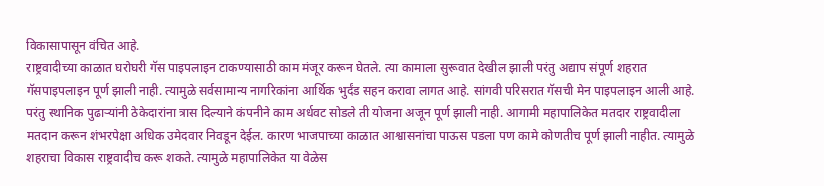विकासापासून वंचित आहे.
राष्ट्रवादीच्या काळात घरोघरी गॅस पाइपलाइन टाकण्यासाठी काम मंजूर करून घेतले. त्या कामाला सुरूवात देखील झाली परंतु अद्याप संपूर्ण शहरात गॅसपाइपलाइन पूर्ण झाली नाही. त्यामुळे सर्वसामान्य नागरिकांना आर्थिक भुर्दंड सहन करावा लागत आहे. सांगवी परिसरात गॅसची मेन पाइपलाइन आली आहे. परंतु स्थानिक पुढाऱ्यांनी ठेकेदारांना त्रास दिल्याने कंपनीने काम अर्धवट सोडले ती योजना अजून पूर्ण झाली नाही. आगामी महापालिकेत मतदार राष्ट्रवादीला मतदान करून शंभरपेक्षा अधिक उमेदवार निवडून देईल. कारण भाजपाच्या काळात आश्वासनांचा पाऊस पडला पण कामे कोणतीच पूर्ण झाली नाहीत. त्यामुळे शहराचा विकास राष्ट्रवादीच करू शकते. त्यामुळे महापालिकेत या वेळेस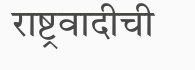राष्ट्रवादीची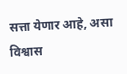सत्ता येणार आहे, असा विश्वास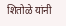शितोळे यांनी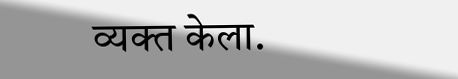व्यक्त केला.